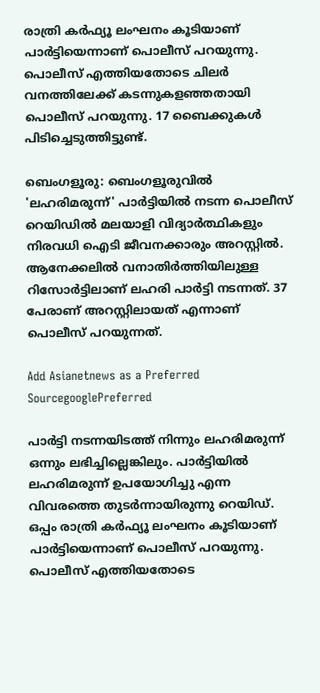രാത്രി കര്‍ഫ്യൂ ലംഘനം കൂടിയാണ് പാര്‍ട്ടിയെന്നാണ് പൊലീസ് പറയുന്നു. പൊലീസ് എത്തിയതോടെ ചിലര്‍ വനത്തിലേക്ക് കടന്നുകളഞ്ഞതായി പൊലീസ് പറയുന്നു. 17 ബൈക്കുകള്‍ പിടിച്ചെടുത്തിട്ടുണ്ട്.

ബെംഗളൂരു: ബെംഗളൂരുവില്‍ 'ലഹരിമരുന്ന്' പാര്‍ട്ടിയില്‍ നടന്ന പൊലീസ് റെയിഡില്‍ മലയാളി വിദ്യാര്‍ത്ഥികളും നിരവധി ഐടി ജീവനക്കാരും അറസ്റ്റില്‍. ആനേക്കലില്‍ വനാതിര്‍ത്തിയിലുള്ള റിസോര്‍ട്ടിലാണ് ലഹരി പാര്‍ട്ടി നടന്നത്. 37 പേരാണ് അറസ്റ്റിലായത് എന്നാണ് പൊലീസ് പറയുന്നത്.

Add Asianetnews as a Preferred SourcegooglePreferred

പാര്‍ട്ടി നടന്നയിടത്ത് നിന്നും ലഹരിമരുന്ന് ഒന്നും ലഭിച്ചില്ലെങ്കിലും. പാര്‍ട്ടിയില്‍ ലഹരിമരുന്ന് ഉപയോഗിച്ചു എന്ന വിവരത്തെ തുടര്‍ന്നായിരുന്നു റെയിഡ്. ഒപ്പം രാത്രി കര്‍ഫ്യൂ ലംഘനം കൂടിയാണ് പാര്‍ട്ടിയെന്നാണ് പൊലീസ് പറയുന്നു. പൊലീസ് എത്തിയതോടെ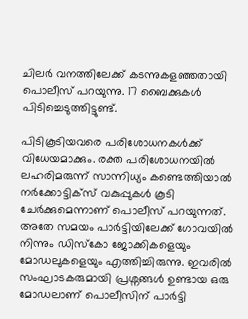ചിലര്‍ വനത്തിലേക്ക് കടന്നുകളഞ്ഞതായി പൊലീസ് പറയുന്നു. 17 ബൈക്കുകള്‍ പിടിച്ചെടുത്തിട്ടുണ്ട്.

പിടികൂടിയവരെ പരിശോധനകള്‍ക്ക് വിധേയമാക്കും. രക്ത പരിശോധനയില്‍ ലഹരിമരുന്ന് സാന്നിധ്യം കണ്ടെത്തിയാല്‍ നര്‍ക്കോട്ടിക്സ് വകുപ്പുകള്‍ കൂടി ചേര്‍ക്കുമെന്നാണ് പൊലീസ് പറയുന്നത്. അതേ സമയം പാര്‍ട്ടിയിലേക്ക് ഗോവയില്‍ നിന്നും ഡിസ്കോ ജോക്കികളെയും മോഡലുകളെയും എത്തിച്ചിരുന്നു. ഇവരില്‍ സംഘാടകരുമായി പ്രശ്നങ്ങള്‍ ഉണ്ടായ ഒരു മോഡലാണ് പൊലീസിന് പാര്‍ട്ടി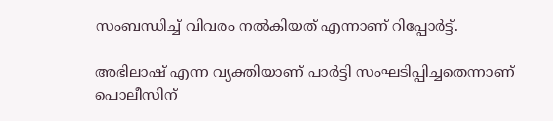സംബന്ധിച്ച് വിവരം നല്‍കിയത് എന്നാണ് റിപ്പോര്‍ട്ട്.

അഭിലാഷ് എന്ന വ്യക്തിയാണ് പാര്‍ട്ടി സംഘടിപ്പിച്ചതെന്നാണ് പൊലീസിന്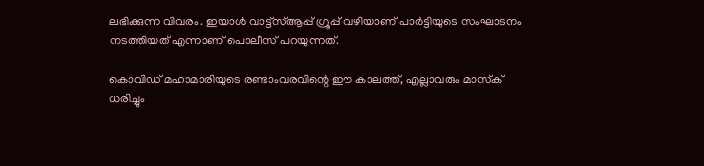ലഭിക്കുന്ന വിവരം. ഇയാള്‍ വാട്ട്സ്ആപ്പ് ഗ്രൂപ്പ് വഴിയാണ് പാര്‍ട്ടിയുടെ സംഘാടനം നടത്തിയത് എന്നാണ് പൊലീസ് പറയുന്നത്.

കൊവിഡ് മഹാമാരിയുടെ രണ്ടാംവരവിന്റെ ഈ കാലത്ത്, എല്ലാവരും മാസ്‌ക് ധരിച്ചും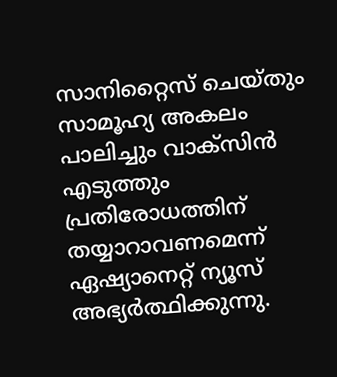സാനിറ്റൈസ് ചെയ്തും സാമൂഹ്യ അകലം പാലിച്ചും വാക്‌സിൻ എടുത്തും പ്രതിരോധത്തിന് തയ്യാറാവണമെന്ന് ഏഷ്യാനെറ്റ് ന്യൂസ് അഭ്യർത്ഥിക്കുന്നു.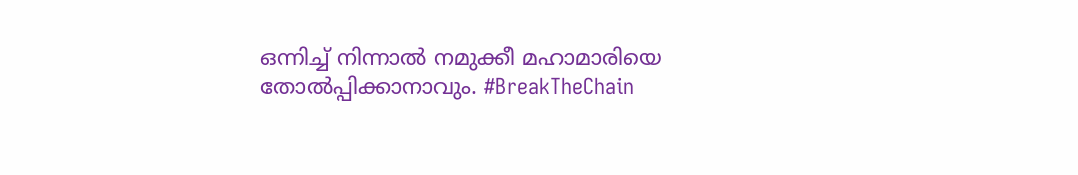ഒന്നിച്ച് നിന്നാൽ നമുക്കീ മഹാമാരിയെ തോൽപ്പിക്കാനാവും. #BreakTheChain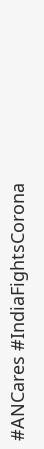#ANCares #IndiaFightsCorona